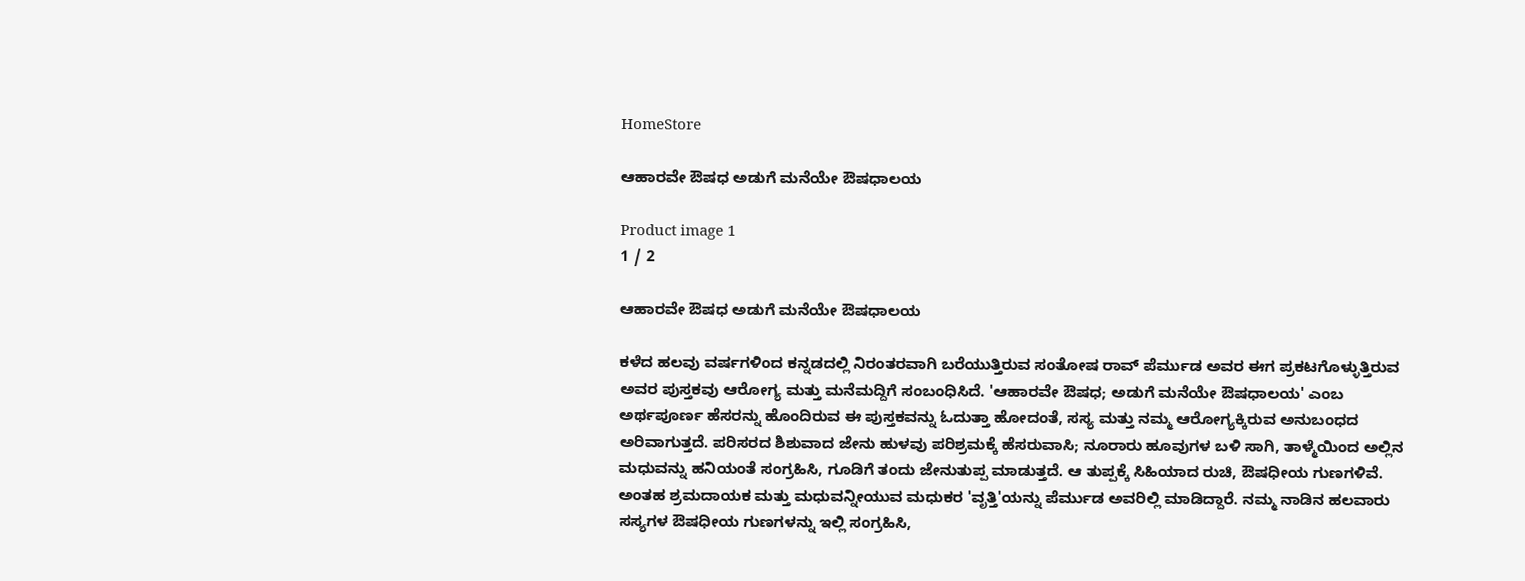HomeStore

ಆಹಾರವೇ ಔಷಧ ಅಡುಗೆ ಮನೆಯೇ ಔಷಧಾಲಯ

Product image 1
1 / 2

ಆಹಾರವೇ ಔಷಧ ಅಡುಗೆ ಮನೆಯೇ ಔಷಧಾಲಯ

ಕಳೆದ ಹಲವು ವರ್ಷಗಳಿಂದ ಕನ್ನಡದಲ್ಲಿ ನಿರಂತರವಾಗಿ ಬರೆಯುತ್ತಿರುವ ಸಂತೋಷ ರಾವ್ ಪೆರ್ಮುಡ ಅವರ ಈಗ ಪ್ರಕಟಗೊಳ್ಳುತ್ತಿರುವ ಅವರ ಪುಸ್ತಕವು ಆರೋಗ್ಯ ಮತ್ತು ಮನೆಮದ್ದಿಗೆ ಸಂಬಂಧಿಸಿದೆ. 'ಆಹಾರವೇ ಔಷಧ; ಅಡುಗೆ ಮನೆಯೇ ಔಷಧಾಲಯ' ಎಂಬ ಅರ್ಥಪೂರ್ಣ ಹೆಸರನ್ನು ಹೊಂದಿರುವ ಈ ಪುಸ್ತಕವನ್ನು ಓದುತ್ತಾ ಹೋದಂತೆ, ಸಸ್ಯ ಮತ್ತು ನಮ್ಮ ಆರೋಗ್ಯಕ್ಕಿರುವ ಅನುಬಂಧದ ಅರಿವಾಗುತ್ತದೆ. ಪರಿಸರದ ಶಿಶುವಾದ ಜೇನು ಹುಳವು ಪರಿಶ್ರಮಕ್ಕೆ ಹೆಸರುವಾಸಿ; ನೂರಾರು ಹೂವುಗಳ ಬಳಿ ಸಾಗಿ, ತಾಳ್ಮೆಯಿಂದ ಅಲ್ಲಿನ ಮಧುವನ್ನು ಹನಿಯಂತೆ ಸಂಗ್ರಹಿಸಿ, ಗೂಡಿಗೆ ತಂದು ಜೇನುತುಪ್ಪ ಮಾಡುತ್ತದೆ. ಆ ತುಪ್ಪಕ್ಕೆ ಸಿಹಿಯಾದ ರುಚಿ, ಔಷಧೀಯ ಗುಣಗಳಿವೆ. ಅಂತಹ ಶ್ರಮದಾಯಕ ಮತ್ತು ಮಧುವನ್ನೀಯುವ ಮಧುಕರ 'ವೃತ್ತಿ'ಯನ್ನು ಪೆರ್ಮುಡ ಅವರಿಲ್ಲಿ ಮಾಡಿದ್ದಾರೆ. ನಮ್ಮ ನಾಡಿನ ಹಲವಾರು ಸಸ್ಯಗಳ ಔಷಧೀಯ ಗುಣಗಳನ್ನು ಇಲ್ಲಿ ಸಂಗ್ರಹಿಸಿ,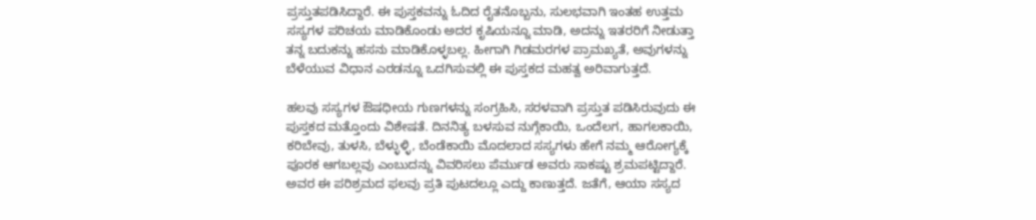ಪ್ರಸ್ತುತಪಡಿಸಿದ್ದಾರೆ. ಈ ಪುಸ್ತಕವನ್ನು ಓದಿದ ರೈತನೊಬ್ಬನು, ಸುಲಭವಾಗಿ ಇಂತಹ ಉತ್ತಮ ಸಸ್ಯಗಳ ಪರಿಚಯ ಮಾಡಿಕೊಂಡು ಅದರ ಕೃಷಿಯನ್ನೂ ಮಾಡಿ, ಅದನ್ನು ಇತರರಿಗೆ ನೀಡುತ್ತಾ ತನ್ನ ಬದುಕನ್ನು ಹಸನು ಮಾಡಿಕೊಳ್ಳಬಲ್ಲ. ಹೀಗಾಗಿ ಗಿಡಮರಗಳ ಪ್ರಾಮಖ್ಯತೆ, ಅವುಗಳನ್ನು ಬೆಳೆಯುವ ವಿಧಾನ ಎರಡನ್ನೂ ಒದಗಿಸುವಲ್ಲಿ ಈ ಪುಸ್ತಕದ ಮಹತ್ವ ಅರಿವಾಗುತ್ತದೆ.

ಹಲವು ಸಸ್ಯಗಳ ಔಷಧೀಯ ಗುಣಗಳನ್ನು ಸಂಗ್ರಹಿಸಿ, ಸರಳವಾಗಿ ಪ್ರಸ್ತುತ ಪಡಿಸಿರುವುದು ಈ ಪುಸ್ತಕದ ಮತ್ತೊಂದು ವಿಶೇಷತೆ. ದಿನನಿತ್ಯ ಬಳಸುವ ನುಗ್ಗೆಕಾಯಿ, ಒಂದೆಲಗ, ಹಾಗಲಕಾಯಿ, ಕರಿಬೇವು, ತುಳಸಿ, ಬೆಳ್ಳುಳ್ಳಿ, ಬೆಂಡೆಕಾಯಿ ಮೊದಲಾದ ಸಸ್ಯಗಳು ಹೇಗೆ ನಮ್ಮ ಆರೋಗ್ಯಕ್ಕೆ ಪೂರಕ ಆಗಬಲ್ಲವು ಎಂಬುದನ್ನು ವಿವರಿಸಲು ಪೆರ್ಮುಡ ಅವರು ಸಾಕಷ್ಟು ಶ್ರಮಪಟ್ಟಿದ್ದಾರೆ. ಅವರ ಈ ಪರಿಶ್ರಮದ ಫಲವು ಪ್ರತಿ ಪುಟದಲ್ಲೂ ಎದ್ದು ಕಾಣುತ್ತದೆ. ಜತೆಗೆ, ಆಯಾ ಸಸ್ಯದ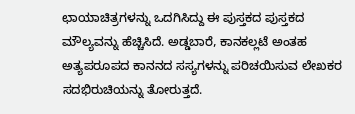ಛಾಯಾಚಿತ್ರಗಳನ್ನು ಒದಗಿಸಿದ್ದು ಈ ಪುಸ್ತಕದ ಪುಸ್ತಕದ ಮೌಲ್ಯವನ್ನು ಹೆಚ್ಚಿಸಿದೆ. ಅಡ್ಡಬಾರೆ, ಕಾನಕಲ್ಲಟೆ ಅಂತಹ ಅತ್ಯಪರೂಪದ ಕಾನನದ ಸಸ್ಯಗಳನ್ನು ಪರಿಚಯಿಸುವ ಲೇಖಕರ ಸದಭಿರುಚಿಯನ್ನು ತೋರುತ್ತದೆ.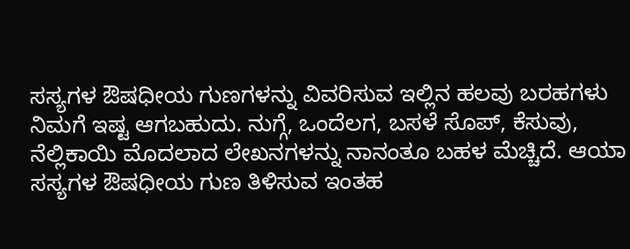ಸಸ್ಯಗಳ ಔಷಧೀಯ ಗುಣಗಳನ್ನು ವಿವರಿಸುವ ಇಲ್ಲಿನ ಹಲವು ಬರಹಗಳು ನಿಮಗೆ ಇಷ್ಟ ಆಗಬಹುದು. ನುಗ್ಗೆ, ಒಂದೆಲಗ, ಬಸಳೆ ಸೊಪ್, ಕೆಸುವು, ನೆಲ್ಲಿಕಾಯಿ ಮೊದಲಾದ ಲೇಖನಗಳನ್ನು ನಾನಂತೂ ಬಹಳ ಮೆಚ್ಚಿದೆ. ಆಯಾ ಸಸ್ಯಗಳ ಔಷಧೀಯ ಗುಣ ತಿಳಿಸುವ ಇಂತಹ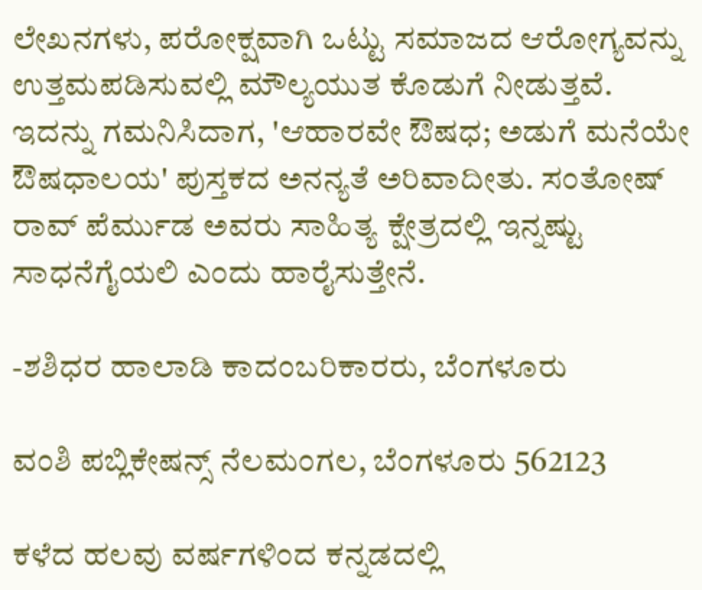ಲೇಖನಗಳು, ಪರೋಕ್ಷವಾಗಿ ಒಟ್ಟು ಸಮಾಜದ ಆರೋಗ್ಯವನ್ನು ಉತ್ತಮಪಡಿಸುವಲ್ಲಿ ಮೌಲ್ಯಯುತ ಕೊಡುಗೆ ನೀಡುತ್ತವೆ. ಇದನ್ನು ಗಮನಿಸಿದಾಗ, 'ಆಹಾರವೇ ಔಷಧ; ಅಡುಗೆ ಮನೆಯೇ ಔಷಧಾಲಯ' ಪುಸ್ತಕದ ಅನನ್ಯತೆ ಅರಿವಾದೀತು. ಸಂತೋಷ್ ರಾವ್ ಪೆರ್ಮುಡ ಅವರು ಸಾಹಿತ್ಯ ಕ್ಷೇತ್ರದಲ್ಲಿ ಇನ್ನಷ್ಟು ಸಾಧನೆಗೈಯಲಿ ಎಂದು ಹಾರೈಸುತ್ತೇನೆ.

-ಶಶಿಧರ ಹಾಲಾಡಿ ಕಾದಂಬರಿಕಾರರು, ಬೆಂಗಳೂರು

ವಂಶಿ ಪಬ್ಲಿಕೇಷನ್ಸ್ ನೆಲಮಂಗಲ, ಬೆಂಗಳೂರು 562123

ಕಳೆದ ಹಲವು ವರ್ಷಗಳಿಂದ ಕನ್ನಡದಲ್ಲಿ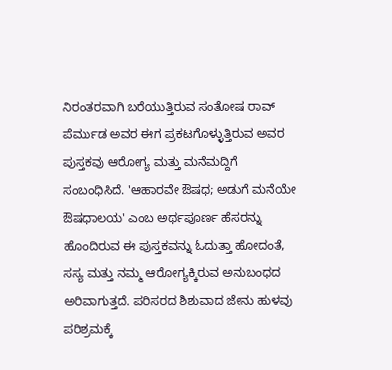ನಿರಂತರವಾಗಿ ಬರೆಯುತ್ತಿರುವ ಸಂತೋಷ ರಾವ್ ಪೆರ್ಮುಡ ಅವರ ಈಗ ಪ್ರಕಟಗೊಳ್ಳುತ್ತಿರುವ ಅವರ ಪುಸ್ತಕವು ಆರೋಗ್ಯ ಮತ್ತು ಮನೆಮದ್ದಿಗೆ ಸಂಬಂಧಿಸಿದೆ. 'ಆಹಾರವೇ ಔಷಧ; ಅಡುಗೆ ಮನೆಯೇ ಔಷಧಾಲಯ' ಎಂಬ ಅರ್ಥಪೂರ್ಣ ಹೆಸರನ್ನು ಹೊಂದಿರುವ ಈ ಪುಸ್ತಕವನ್ನು ಓದುತ್ತಾ ಹೋದಂತೆ, ಸಸ್ಯ ಮತ್ತು ನಮ್ಮ ಆರೋಗ್ಯಕ್ಕಿರುವ ಅನುಬಂಧದ ಅರಿವಾಗುತ್ತದೆ. ಪರಿಸರದ ಶಿಶುವಾದ ಜೇನು ಹುಳವು ಪರಿಶ್ರಮಕ್ಕೆ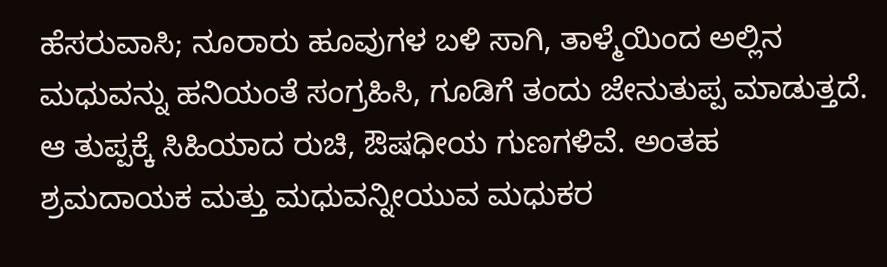ಹೆಸರುವಾಸಿ; ನೂರಾರು ಹೂವುಗಳ ಬಳಿ ಸಾಗಿ, ತಾಳ್ಮೆಯಿಂದ ಅಲ್ಲಿನ ಮಧುವನ್ನು ಹನಿಯಂತೆ ಸಂಗ್ರಹಿಸಿ, ಗೂಡಿಗೆ ತಂದು ಜೇನುತುಪ್ಪ ಮಾಡುತ್ತದೆ. ಆ ತುಪ್ಪಕ್ಕೆ ಸಿಹಿಯಾದ ರುಚಿ, ಔಷಧೀಯ ಗುಣಗಳಿವೆ. ಅಂತಹ ಶ್ರಮದಾಯಕ ಮತ್ತು ಮಧುವನ್ನೀಯುವ ಮಧುಕರ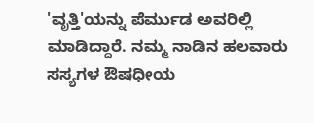'ವೃತ್ತಿ'ಯನ್ನು ಪೆರ್ಮುಡ ಅವರಿಲ್ಲಿ ಮಾಡಿದ್ದಾರೆ. ನಮ್ಮ ನಾಡಿನ ಹಲವಾರು ಸಸ್ಯಗಳ ಔಷಧೀಯ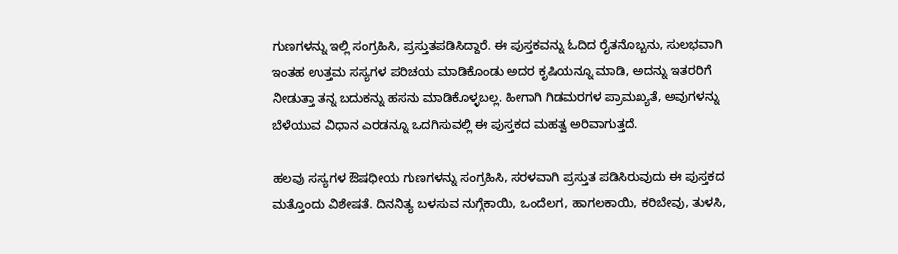ಗುಣಗಳನ್ನು ಇಲ್ಲಿ ಸಂಗ್ರಹಿಸಿ, ಪ್ರಸ್ತುತಪಡಿಸಿದ್ದಾರೆ. ಈ ಪುಸ್ತಕವನ್ನು ಓದಿದ ರೈತನೊಬ್ಬನು, ಸುಲಭವಾಗಿ ಇಂತಹ ಉತ್ತಮ ಸಸ್ಯಗಳ ಪರಿಚಯ ಮಾಡಿಕೊಂಡು ಅದರ ಕೃಷಿಯನ್ನೂ ಮಾಡಿ, ಅದನ್ನು ಇತರರಿಗೆ ನೀಡುತ್ತಾ ತನ್ನ ಬದುಕನ್ನು ಹಸನು ಮಾಡಿಕೊಳ್ಳಬಲ್ಲ. ಹೀಗಾಗಿ ಗಿಡಮರಗಳ ಪ್ರಾಮಖ್ಯತೆ, ಅವುಗಳನ್ನು ಬೆಳೆಯುವ ವಿಧಾನ ಎರಡನ್ನೂ ಒದಗಿಸುವಲ್ಲಿ ಈ ಪುಸ್ತಕದ ಮಹತ್ವ ಅರಿವಾಗುತ್ತದೆ.

ಹಲವು ಸಸ್ಯಗಳ ಔಷಧೀಯ ಗುಣಗಳನ್ನು ಸಂಗ್ರಹಿಸಿ, ಸರಳವಾಗಿ ಪ್ರಸ್ತುತ ಪಡಿಸಿರುವುದು ಈ ಪುಸ್ತಕದ ಮತ್ತೊಂದು ವಿಶೇಷತೆ. ದಿನನಿತ್ಯ ಬಳಸುವ ನುಗ್ಗೆಕಾಯಿ, ಒಂದೆಲಗ, ಹಾಗಲಕಾಯಿ, ಕರಿಬೇವು, ತುಳಸಿ,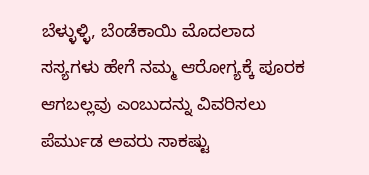ಬೆಳ್ಳುಳ್ಳಿ, ಬೆಂಡೆಕಾಯಿ ಮೊದಲಾದ ಸಸ್ಯಗಳು ಹೇಗೆ ನಮ್ಮ ಆರೋಗ್ಯಕ್ಕೆ ಪೂರಕ ಆಗಬಲ್ಲವು ಎಂಬುದನ್ನು ವಿವರಿಸಲು ಪೆರ್ಮುಡ ಅವರು ಸಾಕಷ್ಟು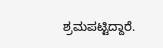ಶ್ರಮಪಟ್ಟಿದ್ದಾರೆ.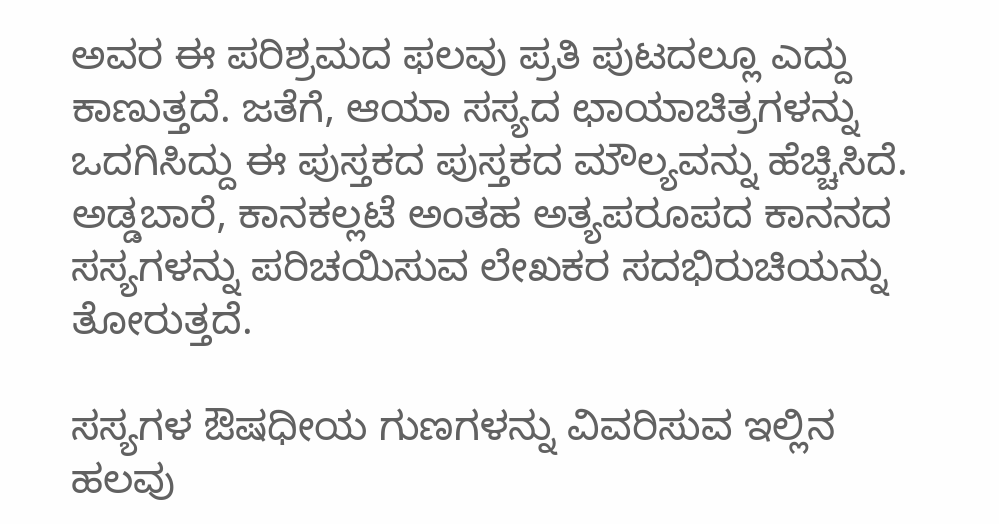ಅವರ ಈ ಪರಿಶ್ರಮದ ಫಲವು ಪ್ರತಿ ಪುಟದಲ್ಲೂ ಎದ್ದು ಕಾಣುತ್ತದೆ. ಜತೆಗೆ, ಆಯಾ ಸಸ್ಯದ ಛಾಯಾಚಿತ್ರಗಳನ್ನು ಒದಗಿಸಿದ್ದು ಈ ಪುಸ್ತಕದ ಪುಸ್ತಕದ ಮೌಲ್ಯವನ್ನು ಹೆಚ್ಚಿಸಿದೆ. ಅಡ್ಡಬಾರೆ, ಕಾನಕಲ್ಲಟೆ ಅಂತಹ ಅತ್ಯಪರೂಪದ ಕಾನನದ ಸಸ್ಯಗಳನ್ನು ಪರಿಚಯಿಸುವ ಲೇಖಕರ ಸದಭಿರುಚಿಯನ್ನು ತೋರುತ್ತದೆ.

ಸಸ್ಯಗಳ ಔಷಧೀಯ ಗುಣಗಳನ್ನು ವಿವರಿಸುವ ಇಲ್ಲಿನ ಹಲವು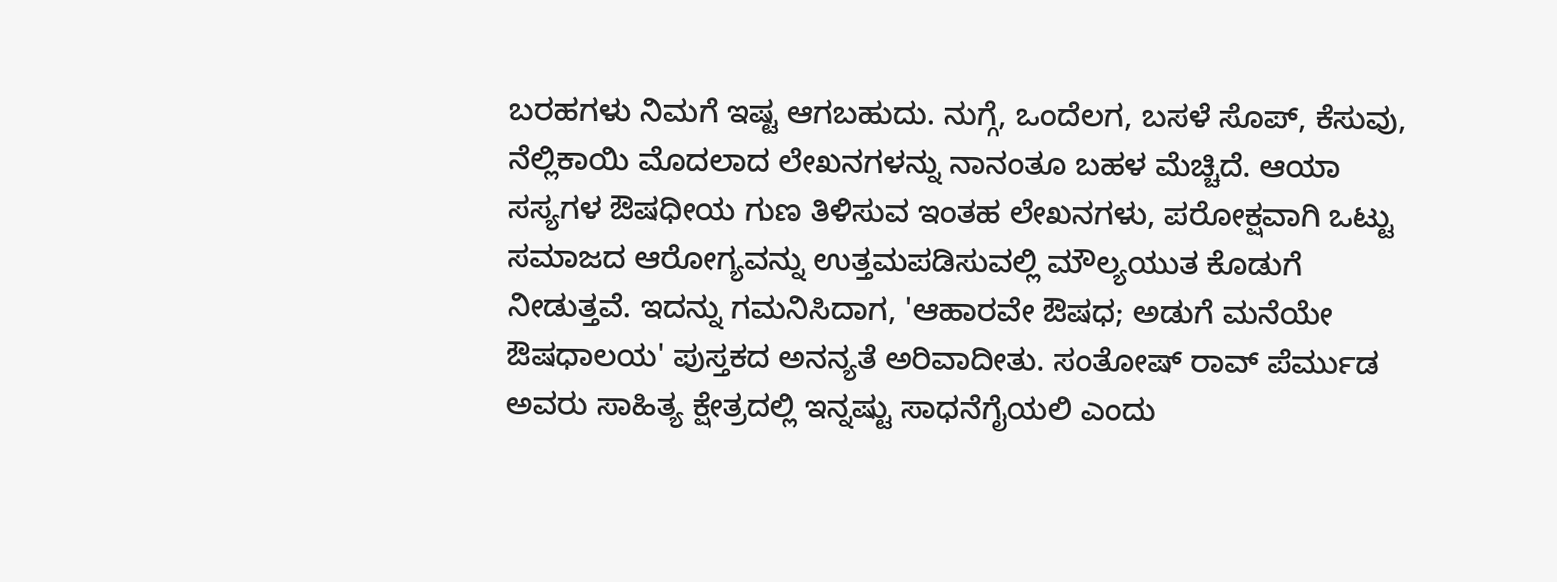ಬರಹಗಳು ನಿಮಗೆ ಇಷ್ಟ ಆಗಬಹುದು. ನುಗ್ಗೆ, ಒಂದೆಲಗ, ಬಸಳೆ ಸೊಪ್, ಕೆಸುವು, ನೆಲ್ಲಿಕಾಯಿ ಮೊದಲಾದ ಲೇಖನಗಳನ್ನು ನಾನಂತೂ ಬಹಳ ಮೆಚ್ಚಿದೆ. ಆಯಾ ಸಸ್ಯಗಳ ಔಷಧೀಯ ಗುಣ ತಿಳಿಸುವ ಇಂತಹ ಲೇಖನಗಳು, ಪರೋಕ್ಷವಾಗಿ ಒಟ್ಟು ಸಮಾಜದ ಆರೋಗ್ಯವನ್ನು ಉತ್ತಮಪಡಿಸುವಲ್ಲಿ ಮೌಲ್ಯಯುತ ಕೊಡುಗೆ ನೀಡುತ್ತವೆ. ಇದನ್ನು ಗಮನಿಸಿದಾಗ, 'ಆಹಾರವೇ ಔಷಧ; ಅಡುಗೆ ಮನೆಯೇ ಔಷಧಾಲಯ' ಪುಸ್ತಕದ ಅನನ್ಯತೆ ಅರಿವಾದೀತು. ಸಂತೋಷ್ ರಾವ್ ಪೆರ್ಮುಡ ಅವರು ಸಾಹಿತ್ಯ ಕ್ಷೇತ್ರದಲ್ಲಿ ಇನ್ನಷ್ಟು ಸಾಧನೆಗೈಯಲಿ ಎಂದು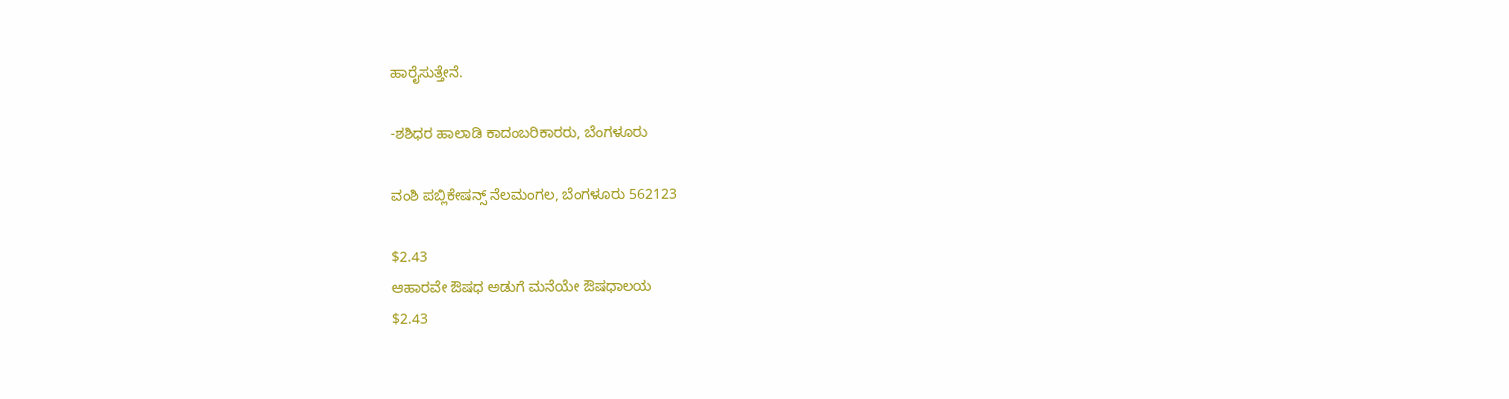ಹಾರೈಸುತ್ತೇನೆ.

-ಶಶಿಧರ ಹಾಲಾಡಿ ಕಾದಂಬರಿಕಾರರು, ಬೆಂಗಳೂರು

ವಂಶಿ ಪಬ್ಲಿಕೇಷನ್ಸ್ ನೆಲಮಂಗಲ, ಬೆಂಗಳೂರು 562123

$2.43
ಆಹಾರವೇ ಔಷಧ ಅಡುಗೆ ಮನೆಯೇ ಔಷಧಾಲಯ
$2.43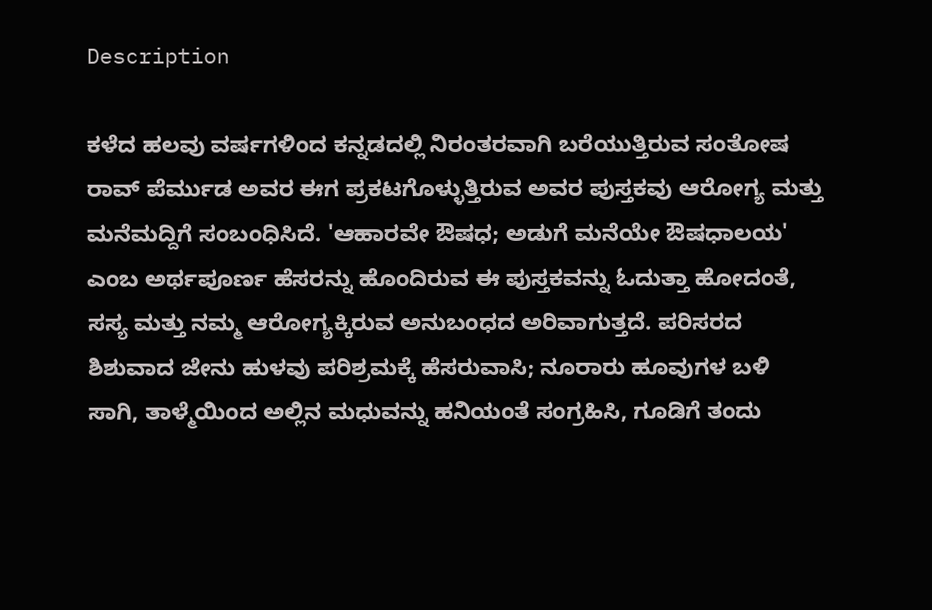Description

ಕಳೆದ ಹಲವು ವರ್ಷಗಳಿಂದ ಕನ್ನಡದಲ್ಲಿ ನಿರಂತರವಾಗಿ ಬರೆಯುತ್ತಿರುವ ಸಂತೋಷ ರಾವ್ ಪೆರ್ಮುಡ ಅವರ ಈಗ ಪ್ರಕಟಗೊಳ್ಳುತ್ತಿರುವ ಅವರ ಪುಸ್ತಕವು ಆರೋಗ್ಯ ಮತ್ತು ಮನೆಮದ್ದಿಗೆ ಸಂಬಂಧಿಸಿದೆ. 'ಆಹಾರವೇ ಔಷಧ; ಅಡುಗೆ ಮನೆಯೇ ಔಷಧಾಲಯ' ಎಂಬ ಅರ್ಥಪೂರ್ಣ ಹೆಸರನ್ನು ಹೊಂದಿರುವ ಈ ಪುಸ್ತಕವನ್ನು ಓದುತ್ತಾ ಹೋದಂತೆ, ಸಸ್ಯ ಮತ್ತು ನಮ್ಮ ಆರೋಗ್ಯಕ್ಕಿರುವ ಅನುಬಂಧದ ಅರಿವಾಗುತ್ತದೆ. ಪರಿಸರದ ಶಿಶುವಾದ ಜೇನು ಹುಳವು ಪರಿಶ್ರಮಕ್ಕೆ ಹೆಸರುವಾಸಿ; ನೂರಾರು ಹೂವುಗಳ ಬಳಿ ಸಾಗಿ, ತಾಳ್ಮೆಯಿಂದ ಅಲ್ಲಿನ ಮಧುವನ್ನು ಹನಿಯಂತೆ ಸಂಗ್ರಹಿಸಿ, ಗೂಡಿಗೆ ತಂದು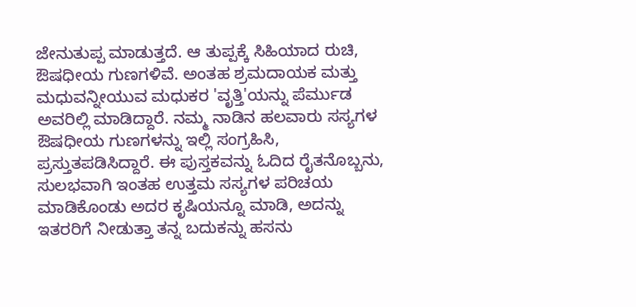ಜೇನುತುಪ್ಪ ಮಾಡುತ್ತದೆ. ಆ ತುಪ್ಪಕ್ಕೆ ಸಿಹಿಯಾದ ರುಚಿ, ಔಷಧೀಯ ಗುಣಗಳಿವೆ. ಅಂತಹ ಶ್ರಮದಾಯಕ ಮತ್ತು ಮಧುವನ್ನೀಯುವ ಮಧುಕರ 'ವೃತ್ತಿ'ಯನ್ನು ಪೆರ್ಮುಡ ಅವರಿಲ್ಲಿ ಮಾಡಿದ್ದಾರೆ. ನಮ್ಮ ನಾಡಿನ ಹಲವಾರು ಸಸ್ಯಗಳ ಔಷಧೀಯ ಗುಣಗಳನ್ನು ಇಲ್ಲಿ ಸಂಗ್ರಹಿಸಿ, ಪ್ರಸ್ತುತಪಡಿಸಿದ್ದಾರೆ. ಈ ಪುಸ್ತಕವನ್ನು ಓದಿದ ರೈತನೊಬ್ಬನು, ಸುಲಭವಾಗಿ ಇಂತಹ ಉತ್ತಮ ಸಸ್ಯಗಳ ಪರಿಚಯ ಮಾಡಿಕೊಂಡು ಅದರ ಕೃಷಿಯನ್ನೂ ಮಾಡಿ, ಅದನ್ನು ಇತರರಿಗೆ ನೀಡುತ್ತಾ ತನ್ನ ಬದುಕನ್ನು ಹಸನು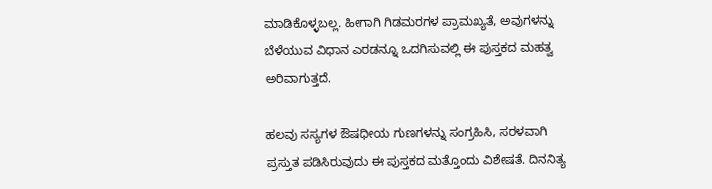ಮಾಡಿಕೊಳ್ಳಬಲ್ಲ. ಹೀಗಾಗಿ ಗಿಡಮರಗಳ ಪ್ರಾಮಖ್ಯತೆ, ಅವುಗಳನ್ನು ಬೆಳೆಯುವ ವಿಧಾನ ಎರಡನ್ನೂ ಒದಗಿಸುವಲ್ಲಿ ಈ ಪುಸ್ತಕದ ಮಹತ್ವ ಅರಿವಾಗುತ್ತದೆ.

ಹಲವು ಸಸ್ಯಗಳ ಔಷಧೀಯ ಗುಣಗಳನ್ನು ಸಂಗ್ರಹಿಸಿ, ಸರಳವಾಗಿ ಪ್ರಸ್ತುತ ಪಡಿಸಿರುವುದು ಈ ಪುಸ್ತಕದ ಮತ್ತೊಂದು ವಿಶೇಷತೆ. ದಿನನಿತ್ಯ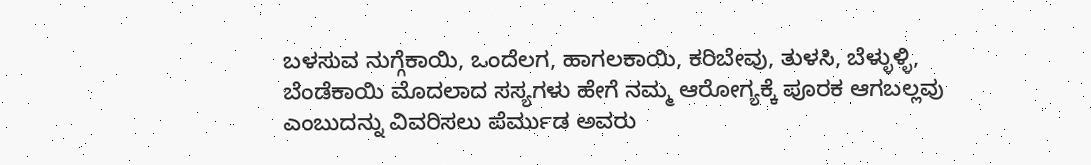ಬಳಸುವ ನುಗ್ಗೆಕಾಯಿ, ಒಂದೆಲಗ, ಹಾಗಲಕಾಯಿ, ಕರಿಬೇವು, ತುಳಸಿ, ಬೆಳ್ಳುಳ್ಳಿ, ಬೆಂಡೆಕಾಯಿ ಮೊದಲಾದ ಸಸ್ಯಗಳು ಹೇಗೆ ನಮ್ಮ ಆರೋಗ್ಯಕ್ಕೆ ಪೂರಕ ಆಗಬಲ್ಲವು ಎಂಬುದನ್ನು ವಿವರಿಸಲು ಪೆರ್ಮುಡ ಅವರು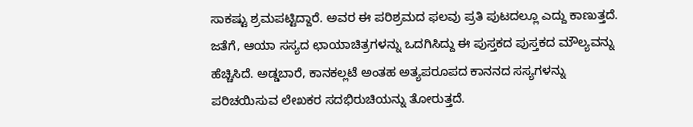ಸಾಕಷ್ಟು ಶ್ರಮಪಟ್ಟಿದ್ದಾರೆ. ಅವರ ಈ ಪರಿಶ್ರಮದ ಫಲವು ಪ್ರತಿ ಪುಟದಲ್ಲೂ ಎದ್ದು ಕಾಣುತ್ತದೆ. ಜತೆಗೆ, ಆಯಾ ಸಸ್ಯದ ಛಾಯಾಚಿತ್ರಗಳನ್ನು ಒದಗಿಸಿದ್ದು ಈ ಪುಸ್ತಕದ ಪುಸ್ತಕದ ಮೌಲ್ಯವನ್ನು ಹೆಚ್ಚಿಸಿದೆ. ಅಡ್ಡಬಾರೆ, ಕಾನಕಲ್ಲಟೆ ಅಂತಹ ಅತ್ಯಪರೂಪದ ಕಾನನದ ಸಸ್ಯಗಳನ್ನು ಪರಿಚಯಿಸುವ ಲೇಖಕರ ಸದಭಿರುಚಿಯನ್ನು ತೋರುತ್ತದೆ.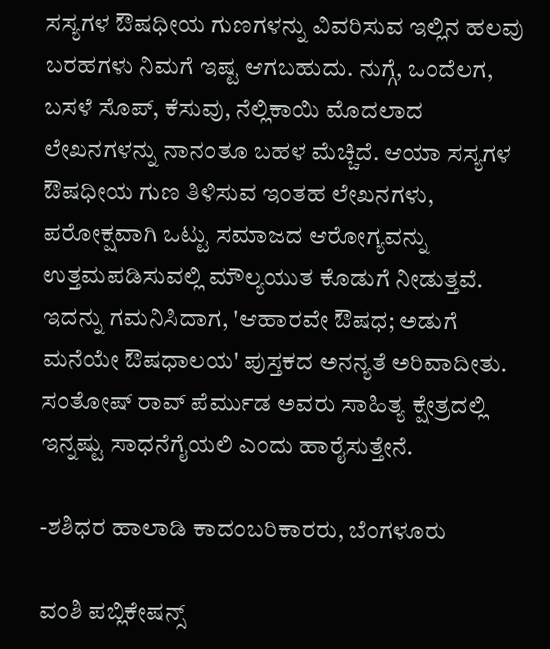ಸಸ್ಯಗಳ ಔಷಧೀಯ ಗುಣಗಳನ್ನು ವಿವರಿಸುವ ಇಲ್ಲಿನ ಹಲವು ಬರಹಗಳು ನಿಮಗೆ ಇಷ್ಟ ಆಗಬಹುದು. ನುಗ್ಗೆ, ಒಂದೆಲಗ, ಬಸಳೆ ಸೊಪ್, ಕೆಸುವು, ನೆಲ್ಲಿಕಾಯಿ ಮೊದಲಾದ ಲೇಖನಗಳನ್ನು ನಾನಂತೂ ಬಹಳ ಮೆಚ್ಚಿದೆ. ಆಯಾ ಸಸ್ಯಗಳ ಔಷಧೀಯ ಗುಣ ತಿಳಿಸುವ ಇಂತಹ ಲೇಖನಗಳು, ಪರೋಕ್ಷವಾಗಿ ಒಟ್ಟು ಸಮಾಜದ ಆರೋಗ್ಯವನ್ನು ಉತ್ತಮಪಡಿಸುವಲ್ಲಿ ಮೌಲ್ಯಯುತ ಕೊಡುಗೆ ನೀಡುತ್ತವೆ. ಇದನ್ನು ಗಮನಿಸಿದಾಗ, 'ಆಹಾರವೇ ಔಷಧ; ಅಡುಗೆ ಮನೆಯೇ ಔಷಧಾಲಯ' ಪುಸ್ತಕದ ಅನನ್ಯತೆ ಅರಿವಾದೀತು. ಸಂತೋಷ್ ರಾವ್ ಪೆರ್ಮುಡ ಅವರು ಸಾಹಿತ್ಯ ಕ್ಷೇತ್ರದಲ್ಲಿ ಇನ್ನಷ್ಟು ಸಾಧನೆಗೈಯಲಿ ಎಂದು ಹಾರೈಸುತ್ತೇನೆ.

-ಶಶಿಧರ ಹಾಲಾಡಿ ಕಾದಂಬರಿಕಾರರು, ಬೆಂಗಳೂರು

ವಂಶಿ ಪಬ್ಲಿಕೇಷನ್ಸ್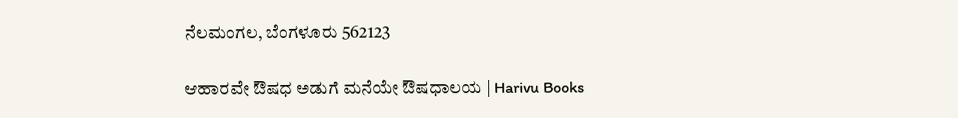ನೆಲಮಂಗಲ, ಬೆಂಗಳೂರು 562123

ಆಹಾರವೇ ಔಷಧ ಅಡುಗೆ ಮನೆಯೇ ಔಷಧಾಲಯ | Harivu Books